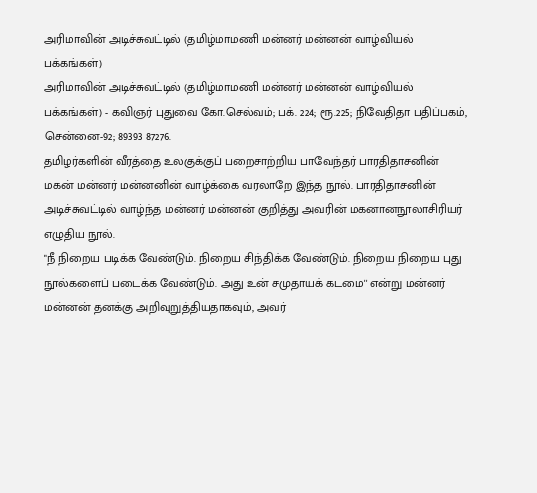அரிமாவின் அடிச்சுவட்டில் (தமிழ்மாமணி மன்னர் மன்னன் வாழ்வியல் பக்கங்கள்)
அரிமாவின் அடிச்சுவட்டில் (தமிழ்மாமணி மன்னர் மன்னன் வாழ்வியல் பக்கங்கள்) - கவிஞர் புதுவை கோ.செல்வம்; பக். 224; ரூ.225; நிவேதிதா பதிப்பகம், சென்னை-92; 89393 87276.
தமிழர்களின் வீரத்தை உலகுக்குப் பறைசாற்றிய பாவேந்தர் பாரதிதாசனின் மகன் மன்னர் மன்னனின் வாழ்க்கை வரலாறே இந்த நூல். பாரதிதாசனின் அடிச்சுவட்டில் வாழ்ந்த மன்னர் மன்னன் குறித்து அவரின் மகனானநூலாசிரியர் எழுதிய நூல்.
"நீ நிறைய படிக்க வேண்டும். நிறைய சிந்திக்க வேண்டும். நிறைய நிறைய புது நூல்களைப் படைக்க வேண்டும். அது உன் சமுதாயக் கடமை'' என்று மன்னர் மன்னன் தனக்கு அறிவுறுத்தியதாகவும், அவர்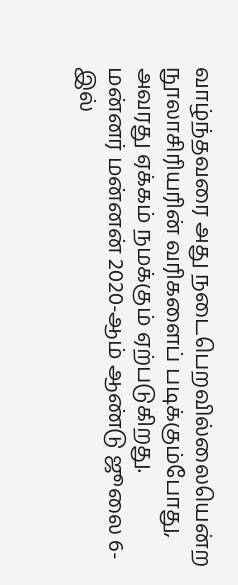வாழ்ந்தவரை அது நடைபெறவில்லையென்ற நூலாசிரியரின் வரிகளைப் படிக்கும்போது, அவரது ஏக்கம் நமக்கும் ஏற்படுகிறது.
மன்னர் மன்னன் 2020-ஆம் ஆண்டு ஜூலை 6-இல்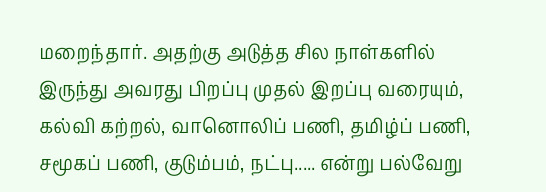மறைந்தார். அதற்கு அடுத்த சில நாள்களில் இருந்து அவரது பிறப்பு முதல் இறப்பு வரையும், கல்வி கற்றல், வானொலிப் பணி, தமிழ்ப் பணி, சமூகப் பணி, குடும்பம், நட்பு..... என்று பல்வேறு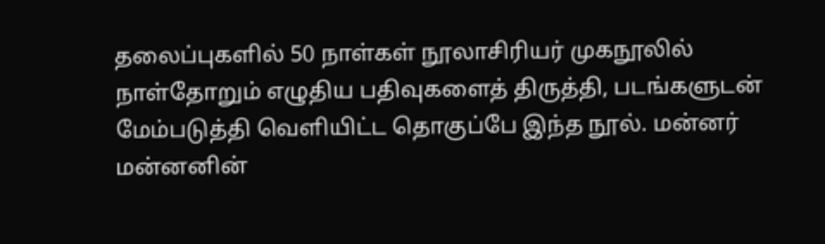தலைப்புகளில் 50 நாள்கள் நூலாசிரியர் முகநூலில் நாள்தோறும் எழுதிய பதிவுகளைத் திருத்தி, படங்களுடன் மேம்படுத்தி வெளியிட்ட தொகுப்பே இந்த நூல். மன்னர் மன்னனின்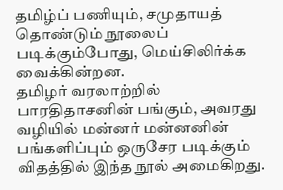தமிழ்ப் பணியும், சமுதாயத் தொண்டும் நூலைப் படிக்கும்போது, மெய்சிலிர்க்க வைக்கின்றன.
தமிழர் வரலாற்றில் பாரதிதாசனின் பங்கும், அவரது வழியில் மன்னர் மன்னனின் பங்களிப்பும் ஒருசேர படிக்கும் விதத்தில் இந்த நூல் அமைகிறது.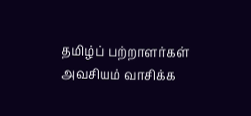தமிழ்ப் பற்றாளர்கள் அவசியம் வாசிக்க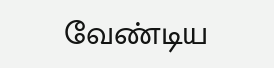வேண்டிய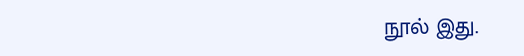நூல் இது.